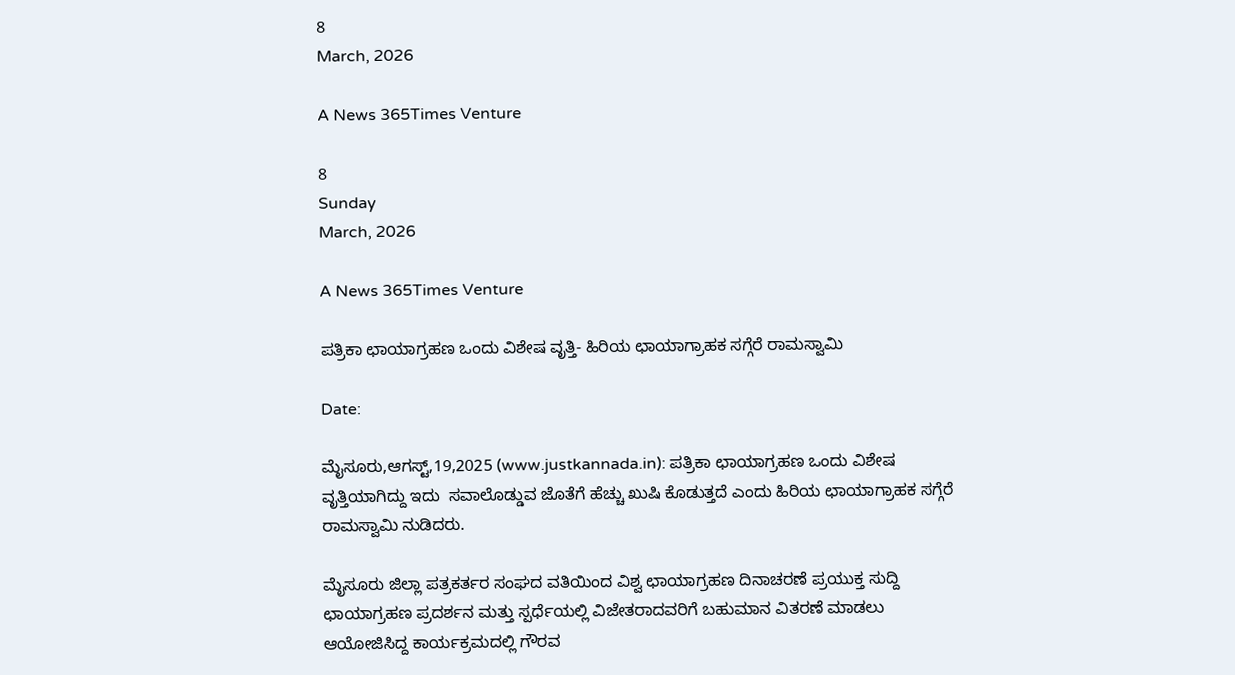8
March, 2026

A News 365Times Venture

8
Sunday
March, 2026

A News 365Times Venture

ಪತ್ರಿಕಾ ಛಾಯಾಗ್ರಹಣ ಒಂದು ವಿಶೇಷ ವೃತ್ತಿ- ಹಿರಿಯ ಛಾಯಾಗ್ರಾಹಕ ಸಗ್ಗೆರೆ ರಾಮಸ್ವಾಮಿ

Date:

ಮೈಸೂರು,ಆಗಸ್ಟ್,19,2025 (www.justkannada.in): ಪತ್ರಿಕಾ ಛಾಯಾಗ್ರಹಣ ಒಂದು ವಿಶೇಷ ವೃತ್ತಿಯಾಗಿದ್ದು ಇದು  ಸವಾಲೊಡ್ಡುವ ಜೊತೆಗೆ ಹೆಚ್ಚು ಖುಷಿ ಕೊಡುತ್ತದೆ ಎಂದು ಹಿರಿಯ ಛಾಯಾಗ್ರಾಹಕ ಸಗ್ಗೆರೆ ರಾಮಸ್ವಾಮಿ ನುಡಿದರು.

ಮೈಸೂರು ಜಿಲ್ಲಾ ಪತ್ರಕರ್ತರ ಸಂಘದ ವತಿಯಿಂದ ವಿಶ್ವ ಛಾಯಾಗ್ರಹಣ ದಿನಾಚರಣೆ ಪ್ರಯುಕ್ತ ಸುದ್ದಿ ಛಾಯಾಗ್ರಹಣ ಪ್ರದರ್ಶನ ಮತ್ತು ಸ್ಪರ್ಧೆಯಲ್ಲಿ ವಿಜೇತರಾದವರಿಗೆ ಬಹುಮಾನ ವಿತರಣೆ ಮಾಡಲು ಆಯೋಜಿಸಿದ್ದ ಕಾರ್ಯಕ್ರಮದಲ್ಲಿ ಗೌರವ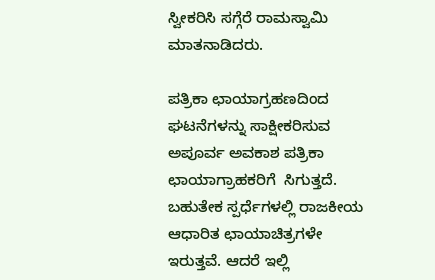ಸ್ವೀಕರಿಸಿ ಸಗ್ಗೆರೆ ರಾಮಸ್ವಾಮಿ ಮಾತನಾಡಿದರು.

ಪತ್ರಿಕಾ ಛಾಯಾಗ್ರಹಣದಿಂದ ಘಟನೆಗಳನ್ನು ಸಾಕ್ಷೀಕರಿಸುವ ಅಪೂರ್ವ ಅವಕಾಶ ಪತ್ರಿಕಾ ಛಾಯಾಗ್ರಾಹಕರಿಗೆ  ಸಿಗುತ್ತದೆ. ಬಹುತೇಕ ಸ್ಪರ್ಧೆಗಳಲ್ಲಿ ರಾಜಕೀಯ ಆಧಾರಿತ ಛಾಯಾಚಿತ್ರಗಳೇ ಇರುತ್ತವೆ. ಆದರೆ ಇಲ್ಲಿ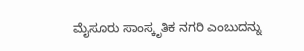ಮೈಸೂರು ಸಾಂಸ್ಕೃತಿಕ ನಗರಿ ಎಂಬುದನ್ನು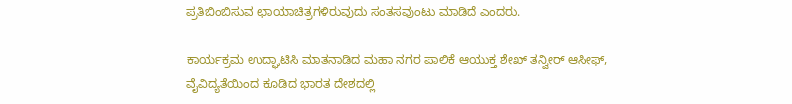ಪ್ರತಿಬಿಂಬಿಸುವ ಛಾಯಾಚಿತ್ರಗಳಿರುವುದು ಸಂತಸವುಂಟು ಮಾಡಿದೆ ಎಂದರು.

ಕಾರ್ಯಕ್ರಮ ಉದ್ಘಾಟಿಸಿ ಮಾತನಾಡಿದ ಮಹಾ ನಗರ ಪಾಲಿಕೆ ಆಯುಕ್ತ ಶೇಖ್ ತನ್ವೀರ್ ಆಸೀಫ್, ವೈವಿದ್ಯತೆಯಿಂದ ಕೂಡಿದ ಭಾರತ ದೇಶದಲ್ಲಿ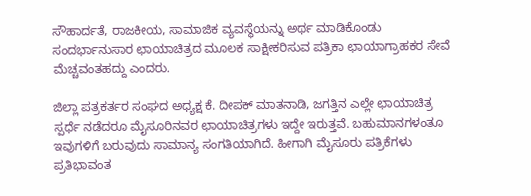ಸೌಹಾರ್ದತೆ, ರಾಜಕೀಯ, ಸಾಮಾಜಿಕ ವ್ಯವಸ್ಥೆಯನ್ನು ಅರ್ಥ ಮಾಡಿಕೊಂಡು ಸಂದರ್ಭಾನುಸಾರ ಛಾಯಾಚಿತ್ರದ ಮೂಲಕ ಸಾಕ್ಷೀಕರಿಸುವ ಪತ್ರಿಕಾ ಛಾಯಾಗ್ರಾಹಕರ ಸೇವೆ ಮೆಚ್ಚವಂತಹದ್ದು ಎಂದರು.

ಜಿಲ್ಲಾ ಪತ್ರಕರ್ತರ ಸಂಘದ ಅಧ್ಯಕ್ಷ ಕೆ. ದೀಪಕ್ ಮಾತನಾಡಿ, ಜಗತ್ತಿನ ಎಲ್ಲೇ ಛಾಯಾಚಿತ್ರ ಸ್ಪರ್ಧೆ ನಡೆದರೂ ಮೈಸೂರಿನವರ ಛಾಯಾಚಿತ್ರಗಳು ಇದ್ದೇ ಇರುತ್ತವೆ. ಬಹುಮಾನಗಳಂತೂ ಇವುಗಳಿಗೆ ಬರುವುದು ಸಾಮಾನ್ಯ ಸಂಗತಿಯಾಗಿದೆ. ಹೀಗಾಗಿ ಮೈಸೂರು ಪತ್ರಿಕೆಗಳು ಪ್ರತಿಭಾವಂತ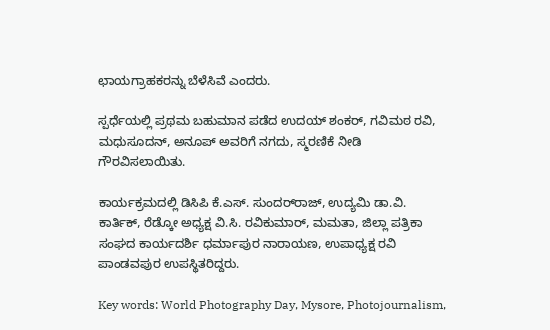ಛಾಯಗ್ರಾಹಕರನ್ನು ಬೆಳೆಸಿವೆ ಎಂದರು.

ಸ್ಪರ್ಧೆಯಲ್ಲಿ ಪ್ರಥಮ ಬಹುಮಾನ ಪಡೆದ ಉದಯ್ ಶಂಕರ್, ಗವಿಮಠ ರವಿ, ಮಧುಸೂದನ್, ಅನೂಪ್ ಅವರಿಗೆ ನಗದು, ಸ್ಮರಣಿಕೆ ನೀಡಿ ಗೌರವಿಸಲಾಯಿತು.

ಕಾರ್ಯಕ್ರಮದಲ್ಲಿ ಡಿಸಿಪಿ ಕೆ.ಎಸ್. ಸುಂದರ್‌ರಾಜ್, ಉದ್ಯಮಿ ಡಾ.ವಿ. ಕಾರ್ತಿಕ್, ರೆಡ್ಕೋ ಅಧ್ಯಕ್ಷ ವಿ.ಸಿ. ರವಿಕುಮಾರ್, ಮಮತಾ, ಜಿಲ್ಲಾ ಪತ್ರಿಕಾ ಸಂಘದ ಕಾರ್ಯದರ್ಶಿ ಧರ್ಮಾಪುರ ನಾರಾಯಣ, ಉಪಾಧ್ಯಕ್ಷ ರವಿ ಪಾಂಡವಪುರ ಉಪಸ್ಥಿತರಿದ್ದರು.

Key words: World Photography Day, Mysore, Photojournalism,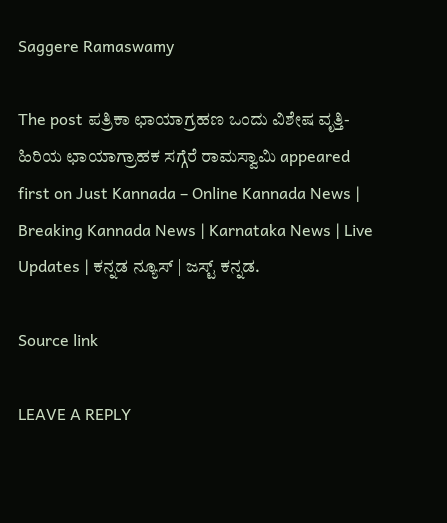Saggere Ramaswamy

The post ಪತ್ರಿಕಾ ಛಾಯಾಗ್ರಹಣ ಒಂದು ವಿಶೇಷ ವೃತ್ತಿ- ಹಿರಿಯ ಛಾಯಾಗ್ರಾಹಕ ಸಗ್ಗೆರೆ ರಾಮಸ್ವಾಮಿ appeared first on Just Kannada – Online Kannada News | Breaking Kannada News | Karnataka News | Live Updates | ಕನ್ನಡ ನ್ಯೂಸ್ | ಜಸ್ಟ್ ಕನ್ನಡ.

Source link

LEAVE A REPLY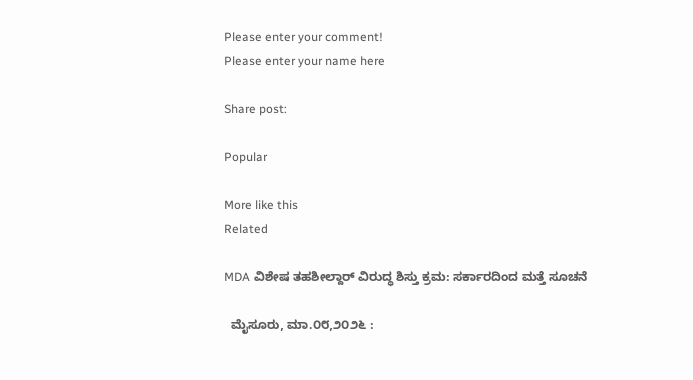Please enter your comment!
Please enter your name here

Share post:

Popular

More like this
Related

MDA ವಿಶೇಷ ತಹಶೀಲ್ದಾರ್ ವಿರುದ್ಧ ಶಿಸ್ತು ಕ್ರಮ: ಸರ್ಕಾರದಿಂದ ಮತ್ತೆ ಸೂಚನೆ

  ಮೈಸೂರು, ಮಾ.೦೮,೨೦೨೬ :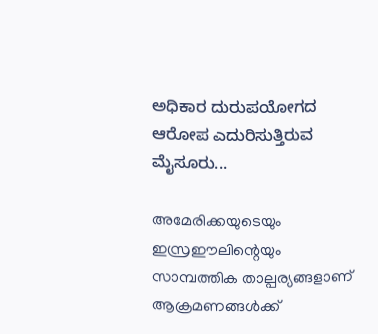ಅಧಿಕಾರ ದುರುಪಯೋಗದ ಆರೋಪ ಎದುರಿಸುತ್ತಿರುವ ಮೈಸೂರು...

അമേരിക്കയുടെയും ഇസ്രഈലിന്റെയും സാമ്പത്തിക താല്പര്യങ്ങളാണ് ആക്രമണങ്ങൾക്ക്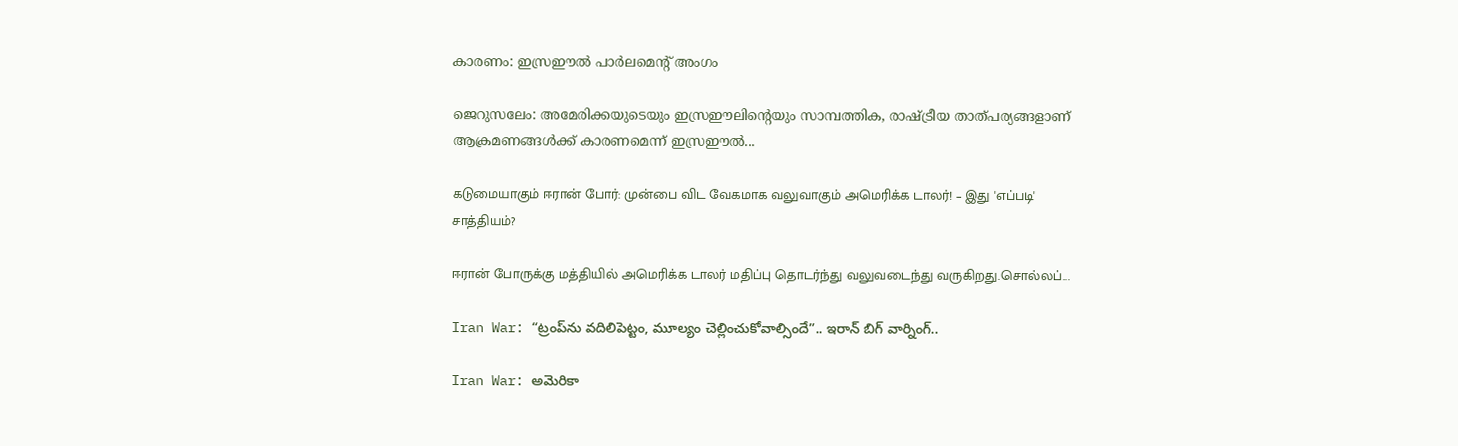കാരണം: ഇസ്രഈൽ പാർലമെന്റ് അംഗം

ജെറുസലേം: അമേരിക്കയുടെയും ഇസ്രഈലിന്റെയും സാമ്പത്തിക, രാഷ്ട്രീയ താത്പര്യങ്ങളാണ് ആക്രമണങ്ങൾക്ക് കാരണമെന്ന് ഇസ്രഈൽ...

கடுமையாகும் ஈரான் போர்: முன்பை விட வேகமாக வலுவாகும் அமெரிக்க டாலர்! – இது 'எப்படி' சாத்தியம்?

ஈரான் போருக்கு மத்தியில் அமெரிக்க டாலர் மதிப்பு தொடர்ந்து வலுவடைந்து வருகிறது.சொல்லப்...

Iran War: “ట్రంప్‌ను వదిలిపెట్టం, మూల్యం చెల్లించుకోవాల్సిందే”.. ఇరాన్ బిగ్ వార్నింగ్..

Iran War: అమెరికా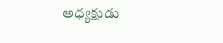అధ్యక్షుడు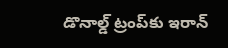డొనాల్డ్ ట్రంప్‌కు ఇరాన్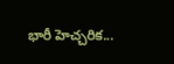భారీ హెచ్చరిక...